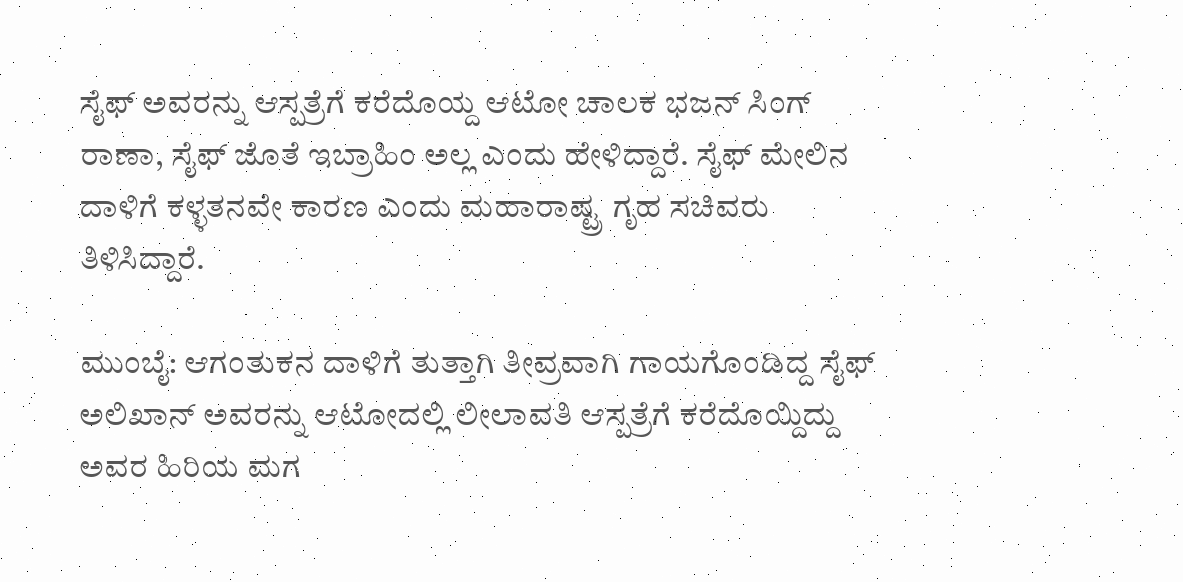ಸೈಫ್ ಅವರನ್ನು ಆಸ್ಪತ್ರೆಗೆ ಕರೆದೊಯ್ದ ಆಟೋ ಚಾಲಕ ಭಜನ್ ಸಿಂಗ್ ರಾಣಾ, ಸೈಫ್ ಜೊತೆ ಇಬ್ರಾಹಿಂ ಅಲ್ಲ ಎಂದು ಹೇಳಿದ್ದಾರೆ. ಸೈಫ್ ಮೇಲಿನ ದಾಳಿಗೆ ಕಳ್ಳತನವೇ ಕಾರಣ ಎಂದು ಮಹಾರಾಷ್ಟ್ರ ಗೃಹ ಸಚಿವರು ತಿಳಿಸಿದ್ದಾರೆ.

ಮುಂಬೈ: ಆಗಂತುಕನ ದಾಳಿಗೆ ತುತ್ತಾಗಿ ತೀವ್ರವಾಗಿ ಗಾಯಗೊಂಡಿದ್ದ ಸೈಫ್‌ ಅಲಿಖಾನ್‌ ಅವರನ್ನು ಆಟೋದಲ್ಲಿ ಲೀಲಾವತಿ ಆಸ್ಪತ್ರೆಗೆ ಕರೆದೊಯ್ದಿದ್ದು ಅವರ ಹಿರಿಯ ಮಗ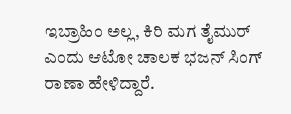ಇಬ್ರಾಹಿಂ ಅಲ್ಲ, ಕಿರಿ ಮಗ ತೈಮುರ್ ಎಂದು ಆಟೋ ಚಾಲಕ ಭಜನ್‌ ಸಿಂಗ್‌ ರಾಣಾ ಹೇಳಿದ್ದಾರೆ.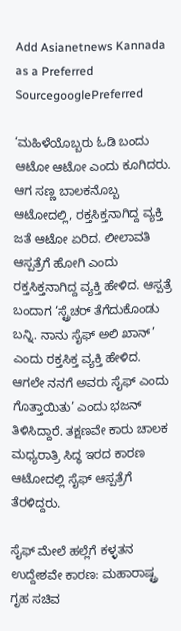Add Asianetnews Kannada as a Preferred SourcegooglePreferred

‘ಮಹಿಳೆಯೊಬ್ಬರು ಓಡಿ ಬಂದು ಆಟೋ ಆಟೋ ಎಂದು ಕೂಗಿದರು. ಆಗ ಸಣ್ಣ ಬಾಲಕನೊಬ್ಬ ಆಟೋದಲ್ಲಿ, ರಕ್ತಸಿಕ್ತನಾಗಿದ್ದ ವ್ಯಕ್ತಿ ಜತೆ ಆಟೋ ಏರಿದ. ಲೀಲಾವತಿ ಆಸ್ಪತ್ರೆಗೆ ಹೋಗಿ ಎಂದು ರಕ್ತಸಿಕ್ತನಾಗಿದ್ದ ವ್ಯಕ್ತಿ ಹೇಳಿದ. ಆಸ್ಪತ್ರೆ ಬಂದಾಗ ‘ಸ್ಟ್ರೆಚರ್‌ ತೆಗೆದುಕೊಂಡು ಬನ್ನಿ. ನಾನು ಸೈಫ್‌ ಅಲಿ ಖಾನ್’ ಎಂದು ರಕ್ತಸಿಕ್ತ ವ್ಯಕ್ತಿ ಹೇಳಿದ. ಆಗಲೇ ನನಗೆ ಅವರು ಸೈಫ್‌ ಎಂದು ಗೊತ್ತಾಯಿತು’ ಎಂದು ಭಜನ್‌ ತಿಳಿಸಿದ್ದಾರೆ. ತಕ್ಷಣವೇ ಕಾರು ಚಾಲಕ ಮಧ್ಯರಾತ್ರಿ ಸಿದ್ಧ ಇರದ ಕಾರಣ ಆಟೋದಲ್ಲಿ ಸೈಫ್‌ ಆಸ್ಪತ್ರೆಗೆ ತೆರಳಿದ್ದರು.

ಸೈಫ್‌ ಮೇಲೆ ಹಲ್ಲೆಗೆ ಕಳ್ಳತನ ಉದ್ದೇಶವೇ ಕಾರಣ: ಮಹಾರಾಷ್ಟ್ರ ಗೃಹ ಸಚಿವ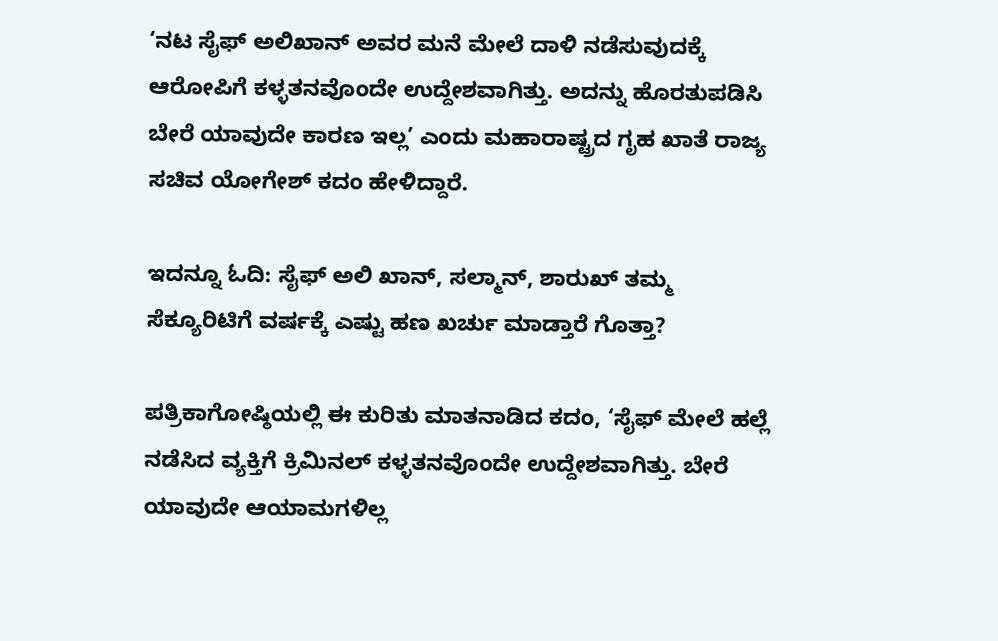‘ನಟ ಸೈಫ್‌ ಅಲಿಖಾನ್ ಅವರ ಮನೆ ಮೇಲೆ ದಾಳಿ ನಡೆಸುವುದಕ್ಕೆ ಆರೋಪಿಗೆ ಕಳ್ಳತನವೊಂದೇ ಉದ್ದೇಶವಾಗಿತ್ತು. ಅದನ್ನು ಹೊರತುಪಡಿಸಿ ಬೇರೆ ಯಾವುದೇ ಕಾರಣ ಇಲ್ಲ’ ಎಂದು ಮಹಾರಾಷ್ಟ್ರದ ಗೃಹ ಖಾತೆ ರಾಜ್ಯ ಸಚಿವ ಯೋಗೇಶ್‌ ಕದಂ ಹೇಳಿದ್ದಾರೆ.

ಇದನ್ನೂ ಓದಿ: ಸೈಫ್ ಅಲಿ ಖಾನ್‌, ಸಲ್ಮಾನ್, ಶಾರುಖ್ ತಮ್ಮ ಸೆಕ್ಯೂರಿಟಿಗೆ ವರ್ಷಕ್ಕೆ ಎಷ್ಟು ಹಣ ಖರ್ಚು ಮಾಡ್ತಾರೆ ಗೊತ್ತಾ?

ಪತ್ರಿಕಾಗೋಷ್ಠಿಯಲ್ಲಿ ಈ ಕುರಿತು ಮಾತನಾಡಿದ ಕದಂ, ‘ಸೈಫ್‌ ಮೇಲೆ ಹಲ್ಲೆ ನಡೆಸಿದ ವ್ಯಕ್ತಿಗೆ ಕ್ರಿಮಿನಲ್ ಕಳ್ಳತನವೊಂದೇ ಉದ್ದೇಶವಾಗಿತ್ತು. ಬೇರೆ ಯಾವುದೇ ಆಯಾಮಗಳಿಲ್ಲ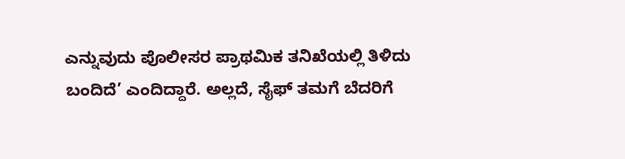ಎನ್ನುವುದು ಪೊಲೀಸರ ಪ್ರಾಥಮಿಕ ತನಿಖೆಯಲ್ಲಿ ತಿಳಿದು ಬಂದಿದೆ’ ಎಂದಿದ್ದಾರೆ. ಅಲ್ಲದೆ, ಸೈಫ್‌ ತಮಗೆ ಬೆದರಿಗೆ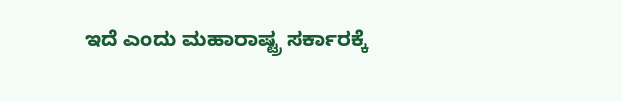ಇದೆ ಎಂದು ಮಹಾರಾಷ್ಟ್ರ ಸರ್ಕಾರಕ್ಕೆ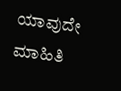ಯಾವುದೇ ಮಾಹಿತಿ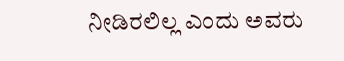ನೀಡಿರಲಿಲ್ಲ ಎಂದು ಅವರು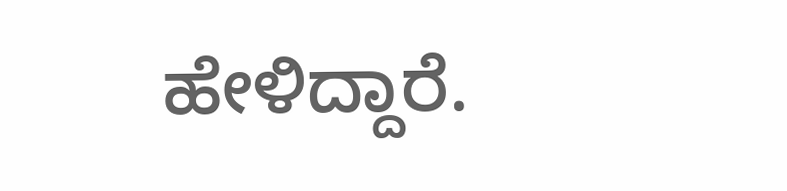ಹೇಳಿದ್ದಾರೆ.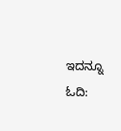ಇದನ್ನೂ ಓದಿ: